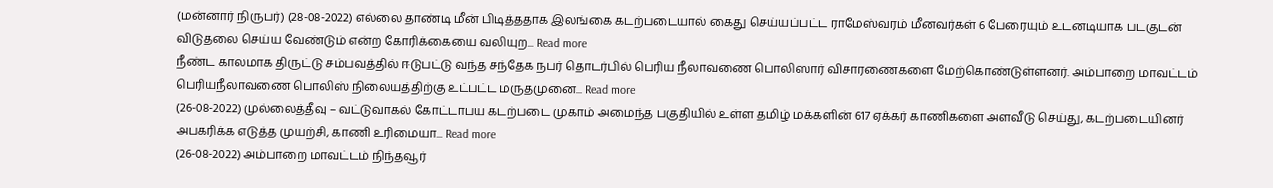(மன்னார் நிருபர்) (28-08-2022) எல்லை தாண்டி மீன் பிடித்ததாக இலங்கை கடற்படையால் கைது செய்யப்பட்ட ராமேஸ்வரம் மீனவர்கள் 6 பேரையும் உடனடியாக படகுடன் விடுதலை செய்ய வேண்டும் என்ற கோரிக்கையை வலியுற... Read more
நீண்ட காலமாக திருட்டு சம்பவத்தில் ஈடுபட்டு வந்த சந்தேக நபர் தொடர்பில் பெரிய நீலாவணை பொலிஸார் விசாரணைகளை மேற்கொண்டுள்ளனர். அம்பாறை மாவட்டம் பெரியநீலாவணை பொலிஸ் நிலையத்திற்கு உட்பட்ட மருதமுனை... Read more
(26-08-2022) முல்லைத்தீவு – வட்டுவாகல் கோட்டாபய கடற்படை முகாம் அமைந்த பகுதியில் உள்ள தமிழ் மக்களின் 617 ஏக்கர் காணிகளை அளவீடு செய்து, கடற்படையினர் அபகரிக்க எடுத்த முயற்சி, காணி உரிமையா... Read more
(26-08-2022) அம்பாறை மாவட்டம் நிந்தவூர்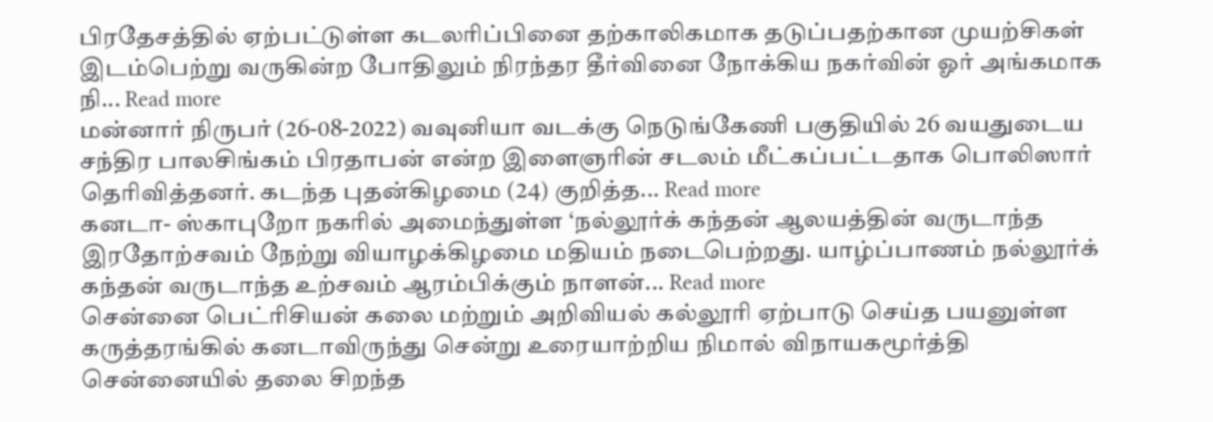பிரதேசத்தில் ஏற்பட்டுள்ள கடலரிப்பினை தற்காலிகமாக தடுப்பதற்கான முயற்சிகள் இடம்பெற்று வருகின்ற போதிலும் நிரந்தர தீர்வினை நோக்கிய நகர்வின் ஓர் அங்கமாக நி... Read more
மன்னார் நிருபர் (26-08-2022) வவுனியா வடக்கு நெடுங்கேணி பகுதியில் 26 வயதுடைய சந்திர பாலசிங்கம் பிரதாபன் என்ற இளைஞரின் சடலம் மீட்கப்பட்டதாக பொலிஸார் தெரிவித்தனர். கடந்த புதன்கிழமை (24) குறித்த... Read more
கனடா- ஸ்காபுறோ நகரில் அமைந்துள்ள ‘நல்லூர்க் கந்தன் ஆலயத்தின் வருடாந்த இரதோற்சவம் நேற்று வியாழக்கிழமை மதியம் நடைபெற்றது. யாழ்ப்பாணம் நல்லூர்க் கந்தன் வருடாந்த உற்சவம் ஆரம்பிக்கும் நாளன்... Read more
சென்னை பெட்ரிசியன் கலை மற்றும் அறிவியல் கல்லூரி ஏற்பாடு செய்த பயனுள்ள கருத்தரங்கில் கனடாவிருந்து சென்று உரையாற்றிய நிமால் விநாயகமூர்த்தி சென்னையில் தலை சிறந்த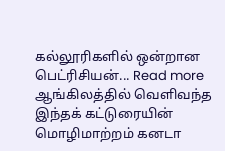கல்லூரிகளில் ஒன்றான பெட்ரிசியன்... Read more
ஆங்கிலத்தில் வெளிவந்த இந்தக் கட்டுரையின் மொழிமாற்றம் கனடா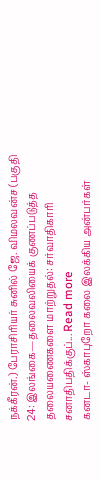நக்கீரன்.) பேராசிரியர் சுனில் ஜே. விமலவன்ச (பகுதி 24: இலங்கை—தலைவலியைக் குணப்படுத்த தலையணைகளை மாற்றுதல்: சர்வாதிகாரி சனாதிபதிக்குப்... Read more
கனடா- ஸ்காபுறோ கலை இலக்கிய அன்பர்கள்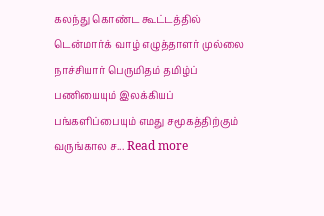கலந்து கொண்ட கூட்டத்தில் டென்மார்க் வாழ் எழுத்தாளர் முல்லை நாச்சியார் பெருமிதம் தமிழ்ப் பணியையும் இலக்கியப் பங்களிப்பையும் எமது சமூகத்திற்கும் வருங்கால ச... Read more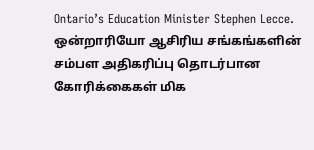Ontario’s Education Minister Stephen Lecce. ஒன்றாரியோ ஆசிரிய சங்கங்களின் சம்பள அதிகரிப்பு தொடர்பான கோரிக்கைகள் மிக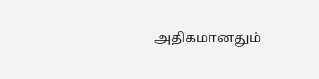அதிகமானதும்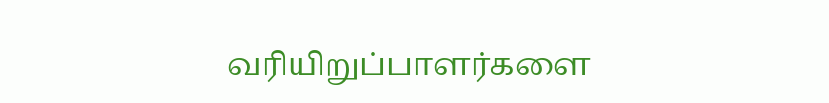வரியிறுப்பாளர்களை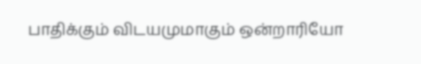பாதிக்கும் விடயமுமாகும் ஒன்றாரியோ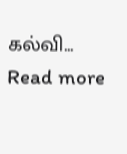கல்வி... Read more